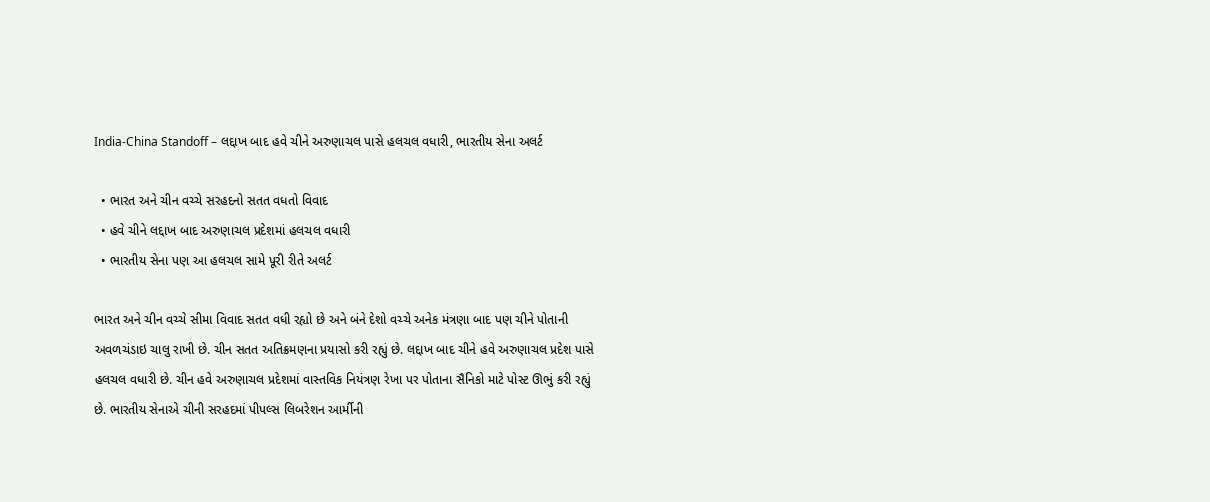India-China Standoff – લદ્દાખ બાદ હવે ચીને અરુણાચલ પાસે હલચલ વધારી, ભારતીય સેના અલર્ટ

  • ભારત અને ચીન વચ્ચે સરહદનો સતત વધતો વિવાદ
  • હવે ચીને લદ્દાખ બાદ અરુણાચલ પ્રદેશમાં હલચલ વધારી
  • ભારતીય સેના પણ આ હલચલ સામે પૂરી રીતે અલર્ટ

ભારત અને ચીન વચ્ચે સીમા વિવાદ સતત વધી રહ્યો છે અને બંને દેશો વચ્ચે અનેક મંત્રણા બાદ પણ ચીને પોતાની અવળચંડાઇ ચાલુ રાખી છે. ચીન સતત અતિક્રમણના પ્રયાસો કરી રહ્યું છે. લદ્દાખ બાદ ચીને હવે અરુણાચલ પ્રદેશ પાસે હલચલ વધારી છે. ચીન હવે અરુણાચલ પ્રદેશમાં વાસ્તવિક નિયંત્રણ રેખા પર પોતાના સૈનિકો માટે પોસ્ટ ઊભું કરી રહ્યું છે. ભારતીય સેનાએ ચીની સરહદમાં પીપલ્સ લિબરેશન આર્મીની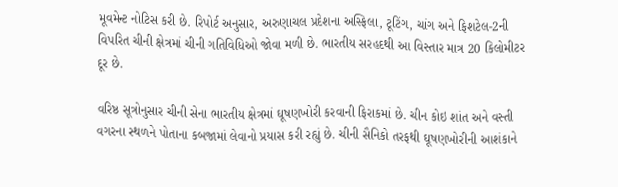મૂવમેન્ટ નોટિસ કરી છે. રિપોર્ટ અનુસાર, અરુણાચલ પ્રદેશના અસ્ફિલા, ટૂટિંગ, ચાંગ અને ફિશટેલ-2ની વિપરિત ચીની ક્ષેત્રમાં ચીની ગતિવિધિઓ જોવા મળી છે. ભારતીય સરહદથી આ વિસ્તાર માત્ર 20 કિલોમીટર દૂર છે.

વરિષ્ઠ સૂત્રોનુસાર ચીની સેના ભારતીય ક્ષેત્રમાં ઘૂષણખોરી કરવાની ફિરાકમાં છે. ચીન કોઇ શાંત અને વસ્તી વગરના સ્થળને પોતાના કબજામાં લેવાનો પ્રયાસ કરી રહ્યું છે. ચીની સૈનિકો તરફથી ઘૂષણખોરીની આશંકાને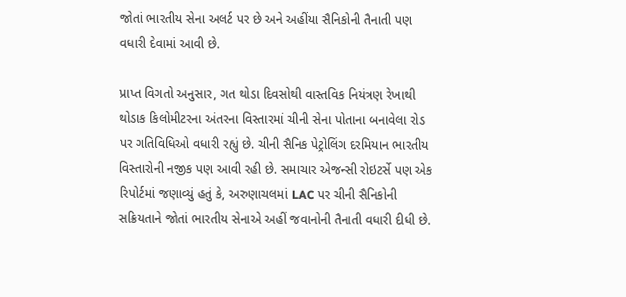જોતાં ભારતીય સેના અલર્ટ પર છે અને અહીંયા સૈનિકોની તૈનાતી પણ વધારી દેવામાં આવી છે.

પ્રાપ્ત વિગતો અનુસાર, ગત થોડા દિવસોથી વાસ્તવિક નિયંત્રણ રેખાથી થોડાક કિલોમીટરના અંતરના વિસ્તારમાં ચીની સેના પોતાના બનાવેલા રોડ પર ગતિવિધિઓ વધારી રહ્યું છે. ચીની સૈનિક પેટ્રોલિંગ દરમિયાન ભારતીય વિસ્તારોની નજીક પણ આવી રહી છે. સમાચાર એજન્સી રોઇટર્સે પણ એક રિપોર્ટમાં જણાવ્યું હતું કે, અરુણાચલમાં LAC પર ચીની સૈનિકોની સક્રિયતાને જોતાં ભારતીય સેનાએ અહીં જવાનોની તૈનાતી વધારી દીધી છે.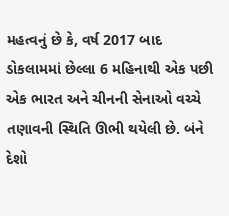મહત્વનું છે કે, વર્ષ 2017 બાદ ડોકલામમાં છેલ્લા 6 મહિનાથી એક પછી એક ભારત અને ચીનની સેનાઓ વચ્ચે તણાવની સ્થિતિ ઊભી થયેલી છે. બંને દેશો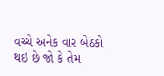વચ્ચે અનેક વાર બેઠકો થઇ છે જો કે તેમ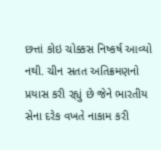છત્તાં કોઇ ચોક્કસ નિષ્કર્ષ આવ્યો નથી. ચીન સતત અતિક્રમણનો પ્રયાસ કરી રહ્યું છે જેને ભારતીય સેના દરેક વખતે નાકામ કરી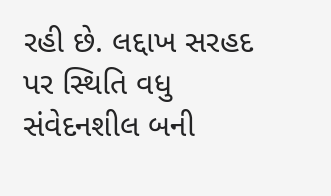રહી છે. લદ્દાખ સરહદ પર સ્થિતિ વધુ સંવેદનશીલ બની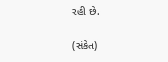રહી છે.

(સંકેત)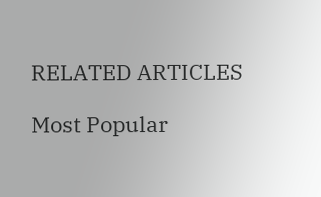RELATED ARTICLES

Most Popular